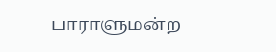பாராளுமன்ற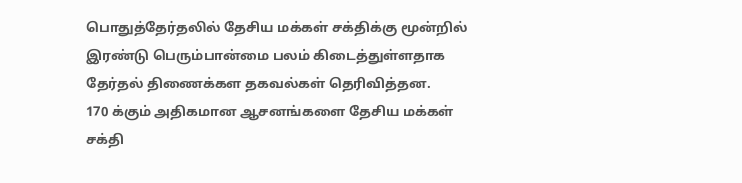பொதுத்தேர்தலில் தேசிய மக்கள் சக்திக்கு மூன்றில் இரண்டு பெரும்பான்மை பலம் கிடைத்துள்ளதாக தேர்தல் திணைக்கள தகவல்கள் தெரிவித்தன.
170 க்கும் அதிகமான ஆசனங்களை தேசிய மக்கள் சக்தி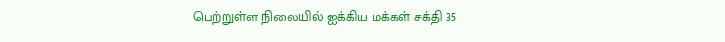பெற்றுள்ள நிலையில் ஐக்கிய மக்கள் சக்தி 35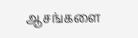ஆசங்களை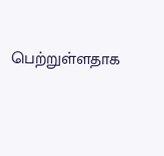பெற்றுள்ளதாக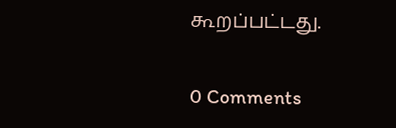கூறப்பட்டது.

0 Comments